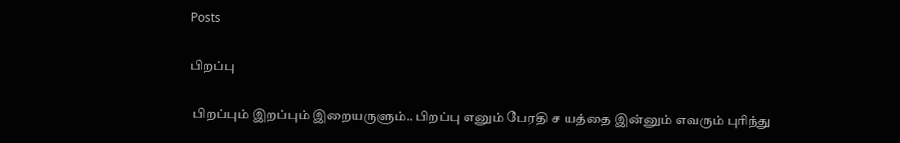Posts

பிறப்பு

 பிறப்பும் இறப்பும் இறையருளும்.. பிறப்பு எனும் பேரதி ச யத்தை இன்னும் எவரும் புரிந்து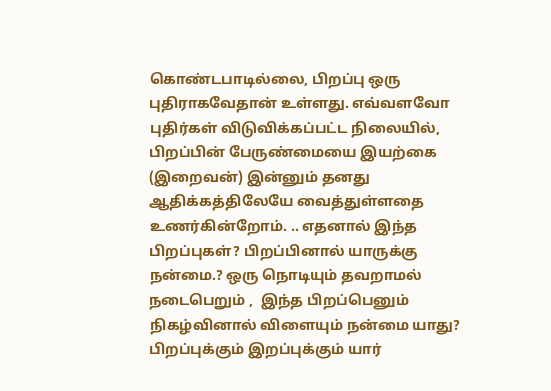கொண்டபாடில்லை, பிறப்பு ஒரு புதிராகவேதான் உள்ளது. எவ்வளவோ புதிர்கள் விடுவிக்கப்பட்ட நிலையில், பிறப்பின் பேருண்மையை இயற்கை (இறைவன்) இன்னும் தனது ஆதிக்கத்திலேயே வைத்துள்ளதை உணர்கின்றோம். .. எதனால் இந்த பிறப்புகள்? பிறப்பினால் யாருக்கு நன்மை.? ஒரு நொடியும் தவறாமல் நடைபெறும் ,  இந்த பிறப்பெனும் நிகழ்வினால் விளையும் நன்மை யாது?  பிறப்புக்கும் இறப்புக்கும் யார்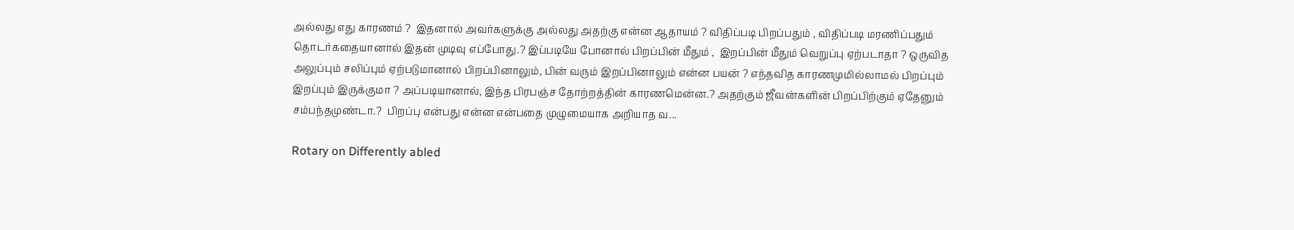அல்லது எது காரணம் ?  இதனால் அவர்களுக்கு அல்லது அதற்கு என்ன ஆதாயம் ? விதிப்படி பிறப்பதும் , விதிப்படி மரணிப்பதும் தொடர்கதையானால் இதன் முடிவு எப்போது.? இப்படியே போனால் பிறப்பின் மீதும் ,  இறப்பின் மீதும் வெறுப்பு ஏற்படாதா ? ஒருவித அலுப்பும் சலிப்பும் ஏற்படுமானால் பிறப்பினாலும், பின் வரும் இறப்பினாலும் என்ன பயன் ? எந்தவித காரணமுமில்லாமல் பிறப்பும் இறப்பும் இருக்குமா ? அப்படியானால், இந்த பிரபஞ்ச தோற்றத்தின் காரணமென்ன.? அதற்கும் ஜீவன்களின் பிறப்பிற்கும் ஏதேனும் சம்பந்தமுண்டா.?  பிறப்பு என்பது என்ன என்பதை முழுமையாக அறியாத வ...

Rotary on Differently abled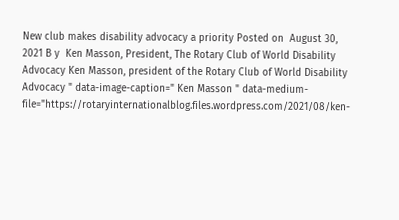New club makes disability advocacy a priority Posted on  August 30, 2021 B y  Ken Masson, President, The Rotary Club of World Disability Advocacy Ken Masson, president of the Rotary Club of World Disability Advocacy " data-image-caption=" Ken Masson " data-medium-file="https://rotaryinternationalblog.files.wordpress.com/2021/08/ken-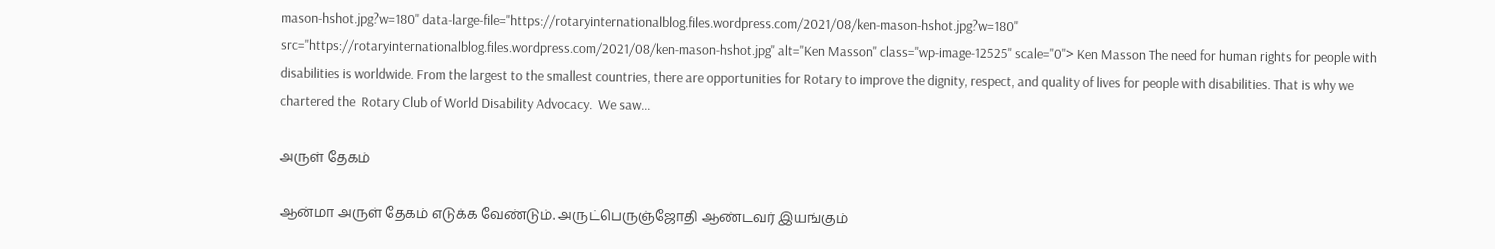mason-hshot.jpg?w=180" data-large-file="https://rotaryinternationalblog.files.wordpress.com/2021/08/ken-mason-hshot.jpg?w=180" src="https://rotaryinternationalblog.files.wordpress.com/2021/08/ken-mason-hshot.jpg" alt="Ken Masson" class="wp-image-12525" scale="0"> Ken Masson The need for human rights for people with disabilities is worldwide. From the largest to the smallest countries, there are opportunities for Rotary to improve the dignity, respect, and quality of lives for people with disabilities. That is why we chartered the  Rotary Club of World Disability Advocacy.  We saw...

அருள் தேகம்

ஆன்மா அருள் தேகம் எடுக்க வேண்டும். அருட்பெருஞ்ஜோதி ஆண்டவர் இயங்கும்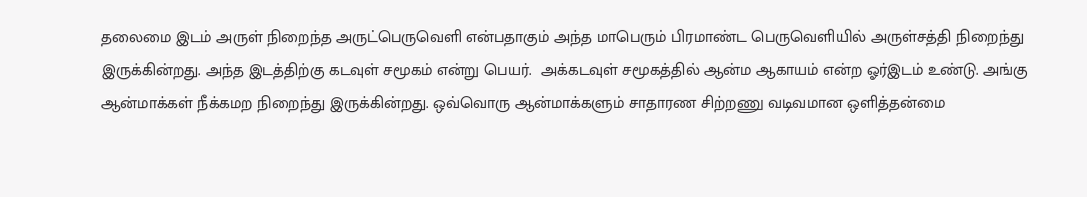தலைமை இடம் அருள் நிறைந்த அருட்பெருவெளி என்பதாகும் அந்த மாபெரும் பிரமாண்ட பெருவெளியில் அருள்சத்தி நிறைந்து இருக்கின்றது. அந்த இடத்திற்கு கடவுள் சமூகம் என்று பெயர்.  அக்கடவுள் சமூகத்தில் ஆன்ம ஆகாயம் என்ற ஓர்இடம் உண்டு. அங்கு ஆன்மாக்கள் நீக்கமற நிறைந்து இருக்கின்றது. ஒவ்வொரு ஆன்மாக்களும் சாதாரண சிற்றணு வடிவமான ஒளித்தன்மை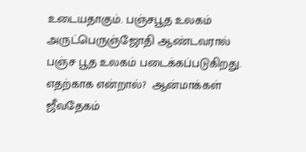உடையதாகும். பஞ்சபூத உலகம் அருட்பெருஞ்ஜோதி ஆண்டவரால் பஞ்ச பூத உலகம் படைக்கப்படுகிறது. எதற்காக என்றால்?  ஆன்மாக்கள் ஜீவதேகம்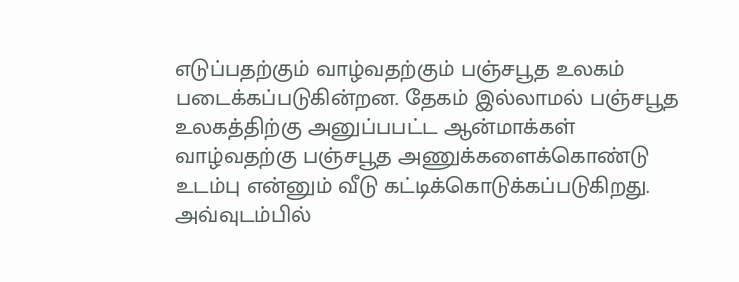எடுப்பதற்கும் வாழ்வதற்கும் பஞ்சபூத உலகம் படைக்கப்படுகின்றன. தேகம் இல்லாமல் பஞ்சபூத உலகத்திற்கு அனுப்பபட்ட ஆன்மாக்கள் வாழ்வதற்கு பஞ்சபூத அணுக்களைக்கொண்டு உடம்பு என்னும் வீடு கட்டிக்கொடுக்கப்படுகிறது. அவ்வுடம்பில்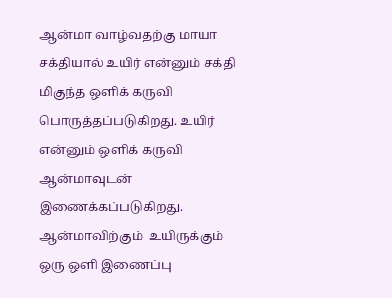ஆன்மா வாழ்வதற்கு மாயா சக்தியால் உயிர் என்னும் சக்தி மிகுந்த ஒளிக் கருவி பொருத்தப்படுகிறது. உயிர் என்னும் ஒளிக் கருவி ஆன்மாவுடன்  இணைக்கப்படுகிறது.  ஆன்மாவிற்கும்  உயிருக்கும் ஒரு ஒளி இணைப்பு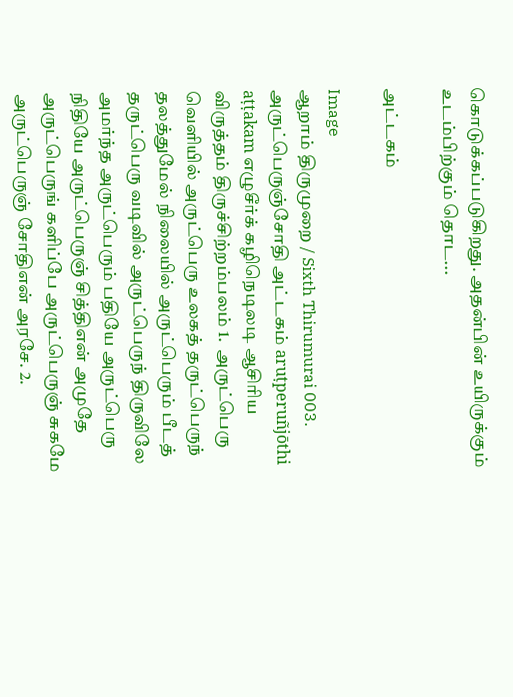கொடுக்கப்படுகிறது. அதன்பின் உயிருக்கும் உடம்பிற்கும் தொட...

அட்டகம்

Image
ஆறாம் திருமுறை / Sixth Thirumurai 003. அருட்பெருஞ்சோதி அட்டகம் aruṭperuñjōthi aṭṭakam எழுசீர்க் கழிநெடிலடி ஆசிரிய விருத்தம் திருச்சிற்றம்பலம் 1.  அருட்பெரு வெளியில் அருட்பெரு உலகத் தருட்பெருந் தலத்துமேல் நிலையில் அருட்பெரும் பீடத் தருட்பெரு வடிவில் அருட்பெருந் திருவிலே அமர்ந்த அருட்பெரும் பதியே அருட்பெரு நிதியே அருட்பெருஞ் சித்திஎன் அமுதே அருட்பெருங் களிப்பே அருட்பெருஞ் சுகமே அருட்பெருஞ் சோதிஎன் அரசே. 2.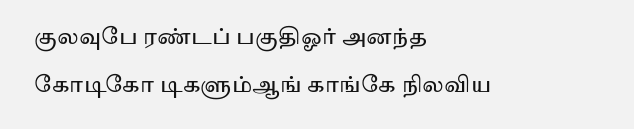குலவுபே ரண்டப் பகுதிஓர் அனந்த கோடிகோ டிகளும்ஆங் காங்கே நிலவிய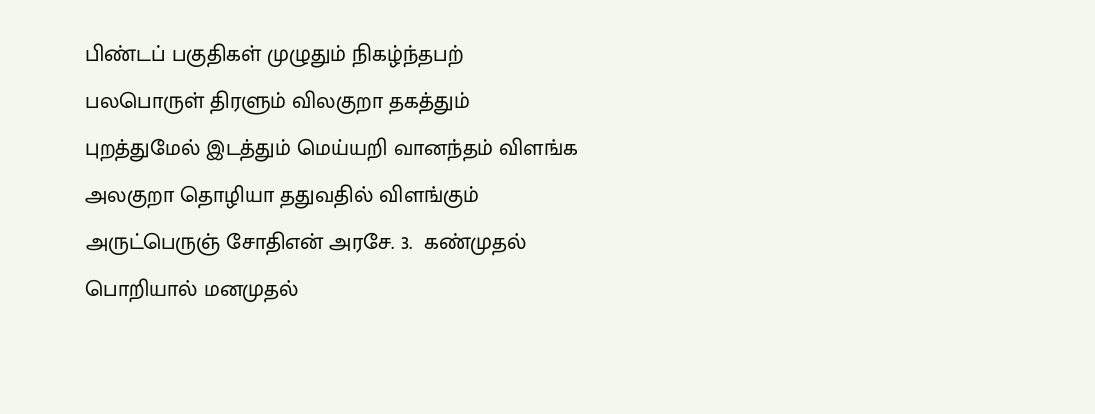பிண்டப் பகுதிகள் முழுதும் நிகழ்ந்தபற் பலபொருள் திரளும் விலகுறா தகத்தும் புறத்துமேல் இடத்தும் மெய்யறி வானந்தம் விளங்க அலகுறா தொழியா ததுவதில் விளங்கும் அருட்பெருஞ் சோதிஎன் அரசே. 3.  கண்முதல் பொறியால் மனமுதல்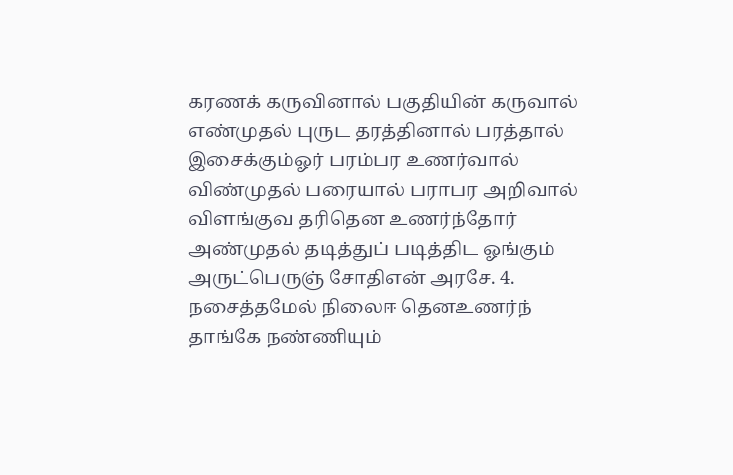கரணக் கருவினால் பகுதியின் கருவால் எண்முதல் புருட தரத்தினால் பரத்தால் இசைக்கும்ஓர் பரம்பர உணர்வால் விண்முதல் பரையால் பராபர அறிவால் விளங்குவ தரிதென உணர்ந்தோர் அண்முதல் தடித்துப் படித்திட ஓங்கும் அருட்பெருஞ் சோதிஎன் அரசே. 4.  நசைத்தமேல் நிலைஈ தெனஉணர்ந் தாங்கே நண்ணியும்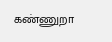கண்ணுறா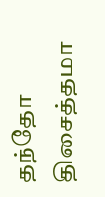தந்தோ திசைத்தமா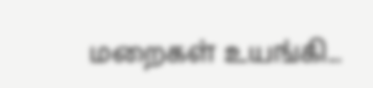மறைகள் உயங்கி...